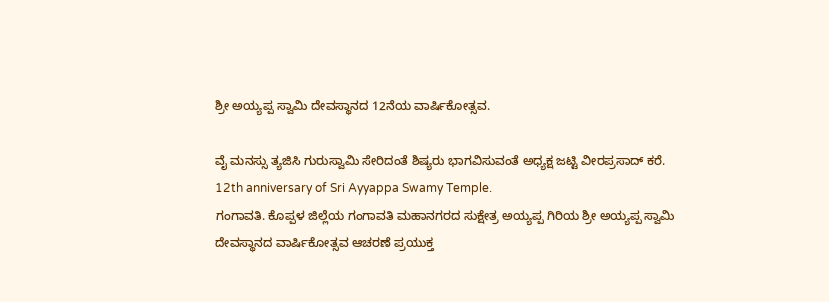ಶ್ರೀ ಅಯ್ಯಪ್ಪ ಸ್ವಾಮಿ ದೇವಸ್ಥಾನದ 12ನೆಯ ವಾರ್ಷಿಕೋತ್ಸವ.

ವೈ ಮನಸ್ಸು ತ್ಯಜಿಸಿ ಗುರುಸ್ವಾಮಿ ಸೇರಿದಂತೆ ಶಿಷ್ಯರು ಭಾಗವಿಸುವಂತೆ ಅಧ್ಯಕ್ಷ ಜಟ್ಟಿ ವೀರಪ್ರಸಾದ್ ಕರೆ.
12th anniversary of Sri Ayyappa Swamy Temple.
ಗಂಗಾವತಿ. ಕೊಪ್ಪಳ ಜಿಲ್ಲೆಯ ಗಂಗಾವತಿ ಮಹಾನಗರದ ಸುಕ್ಷೇತ್ರ ಅಯ್ಯಪ್ಪ ಗಿರಿಯ ಶ್ರೀ ಅಯ್ಯಪ್ಪ ಸ್ವಾಮಿ ದೇವಸ್ಥಾನದ ವಾರ್ಷಿಕೋತ್ಸವ ಆಚರಣೆ ಪ್ರಯುಕ್ತ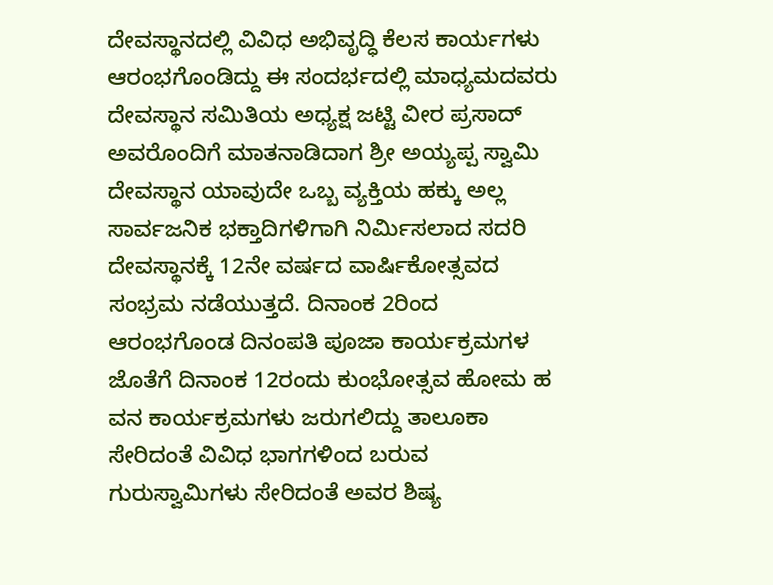ದೇವಸ್ಥಾನದಲ್ಲಿ ವಿವಿಧ ಅಭಿವೃದ್ಧಿ ಕೆಲಸ ಕಾರ್ಯಗಳು ಆರಂಭಗೊಂಡಿದ್ದು ಈ ಸಂದರ್ಭದಲ್ಲಿ ಮಾಧ್ಯಮದವರು ದೇವಸ್ಥಾನ ಸಮಿತಿಯ ಅಧ್ಯಕ್ಷ ಜಟ್ಟಿ ವೀರ ಪ್ರಸಾದ್ ಅವರೊಂದಿಗೆ ಮಾತನಾಡಿದಾಗ ಶ್ರೀ ಅಯ್ಯಪ್ಪ ಸ್ವಾಮಿ ದೇವಸ್ಥಾನ ಯಾವುದೇ ಒಬ್ಬ ವ್ಯಕ್ತಿಯ ಹಕ್ಕು ಅಲ್ಲ ಸಾರ್ವಜನಿಕ ಭಕ್ತಾದಿಗಳಿಗಾಗಿ ನಿರ್ಮಿಸಲಾದ ಸದರಿ ದೇವಸ್ಥಾನಕ್ಕೆ 12ನೇ ವರ್ಷದ ವಾರ್ಷಿಕೋತ್ಸವದ ಸಂಭ್ರಮ ನಡೆಯುತ್ತದೆ. ದಿನಾಂಕ 2ರಿಂದ ಆರಂಭಗೊಂಡ ದಿನಂಪತಿ ಪೂಜಾ ಕಾರ್ಯಕ್ರಮಗಳ ಜೊತೆಗೆ ದಿನಾಂಕ 12ರಂದು ಕುಂಭೋತ್ಸವ ಹೋಮ ಹ ವನ ಕಾರ್ಯಕ್ರಮಗಳು ಜರುಗಲಿದ್ದು ತಾಲೂಕಾ ಸೇರಿದಂತೆ ವಿವಿಧ ಭಾಗಗಳಿಂದ ಬರುವ ಗುರುಸ್ವಾಮಿಗಳು ಸೇರಿದಂತೆ ಅವರ ಶಿಷ್ಯ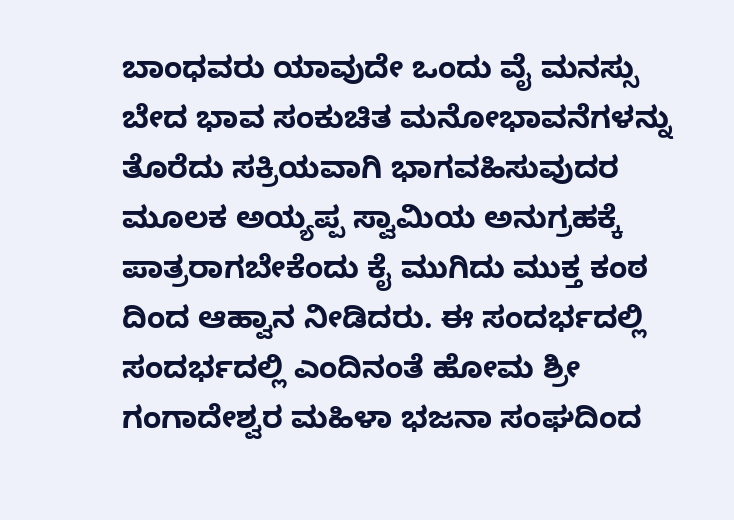ಬಾಂಧವರು ಯಾವುದೇ ಒಂದು ವೈ ಮನಸ್ಸು ಬೇದ ಭಾವ ಸಂಕುಚಿತ ಮನೋಭಾವನೆಗಳನ್ನು ತೊರೆದು ಸಕ್ರಿಯವಾಗಿ ಭಾಗವಹಿಸುವುದರ ಮೂಲಕ ಅಯ್ಯಪ್ಪ ಸ್ವಾಮಿಯ ಅನುಗ್ರಹಕ್ಕೆ ಪಾತ್ರರಾಗಬೇಕೆಂದು ಕೈ ಮುಗಿದು ಮುಕ್ತ ಕಂಠ ದಿಂದ ಆಹ್ವಾನ ನೀಡಿದರು. ಈ ಸಂದರ್ಭದಲ್ಲಿ ಸಂದರ್ಭದಲ್ಲಿ ಎಂದಿನಂತೆ ಹೋಮ ಶ್ರೀ ಗಂಗಾದೇಶ್ವರ ಮಹಿಳಾ ಭಜನಾ ಸಂಘದಿಂದ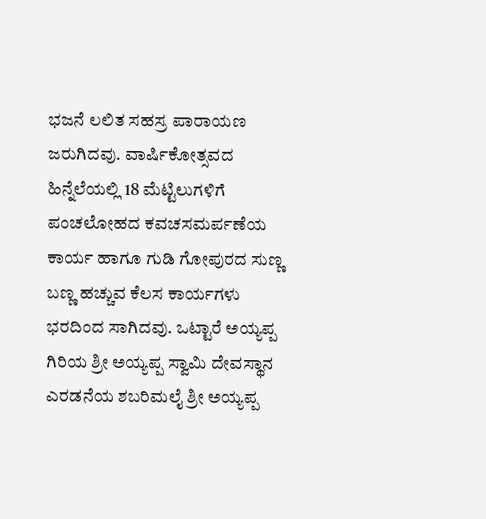ಭಜನೆ ಲಲಿತ ಸಹಸ್ರ ಪಾರಾಯಣ ಜರುಗಿದವು. ವಾರ್ಷಿಕೋತ್ಸವದ ಹಿನ್ನೆಲೆಯಲ್ಲಿ 18 ಮೆಟ್ಟಿಲುಗಳಿಗೆ ಪಂಚಲೋಹದ ಕವಚಸಮರ್ಪಣೆಯ ಕಾರ್ಯ ಹಾಗೂ ಗುಡಿ ಗೋಪುರದ ಸುಣ್ಣ ಬಣ್ಣ ಹಚ್ಚುವ ಕೆಲಸ ಕಾರ್ಯಗಳು ಭರದಿಂದ ಸಾಗಿದವು. ಒಟ್ಟಾರೆ ಅಯ್ಯಪ್ಪ ಗಿರಿಯ ಶ್ರೀ ಅಯ್ಯಪ್ಪ ಸ್ವಾಮಿ ದೇವಸ್ಥಾನ ಎರಡನೆಯ ಶಬರಿಮಲೈ ಶ್ರೀ ಅಯ್ಯಪ್ಪ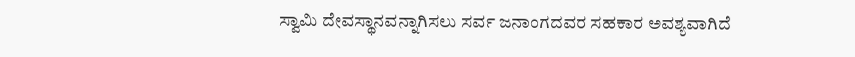ಸ್ವಾಮಿ ದೇವಸ್ಥಾನವನ್ನಾಗಿಸಲು ಸರ್ವ ಜನಾಂಗದವರ ಸಹಕಾರ ಅವಶ್ಯವಾಗಿದೆ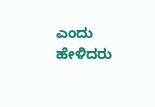ಎಂದು ಹೇಳಿದರು